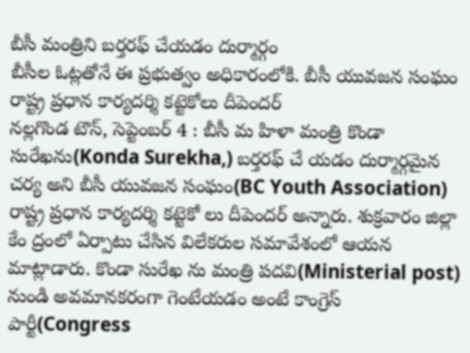బీసీ మంత్రిని బర్తరఫ్ చేయడం దుర్మార్గం
బీసీల ఓట్లతోనే ఈ ప్రభుత్వం అధికారంలోకి. బీసీ యువజన సంఘం రాష్ట్ర ప్రధాన కార్యదర్శి కట్టెకోలు దీపెందర్
నల్లగొండ టౌన్, సెప్టెంబర్ 4 : బీసీ మ హిళా మంత్రి కొండా సురేఖను(Konda Surekha,) బర్తరఫ్ చే యడం దుర్మార్గమైన చర్య అని బీసీ యువజన సంఘం(BC Youth Association) రాష్ట్ర ప్రధాన కార్యదర్శి కట్టెకో లు దీపెందర్ అన్నారు. శుక్రవారం జిల్లా కేం ద్రంలో ఏర్పాటు చేసిన విలేకరుల సమావేశంలో ఆయన మాట్లాడారు. కొండా సురేఖ ను మంత్రి పదవి(Ministerial post) నుండి అవమానకరంగా గెంటేయడం అంటే కాంగ్రెస్ పార్టీ(Congress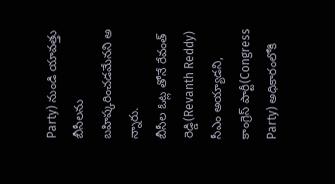Party) నుండి యావత్తు బీసీలను బహిష్కరించడమేనని అ న్నారు.
బీసీల ఓట్ల తోనే రేవంత్ రెడ్డి(Revanth Reddy) సీఎం అయ్యాడని, కాంగ్రెస్ పార్టీ(Congress Party) అధికారంలోకి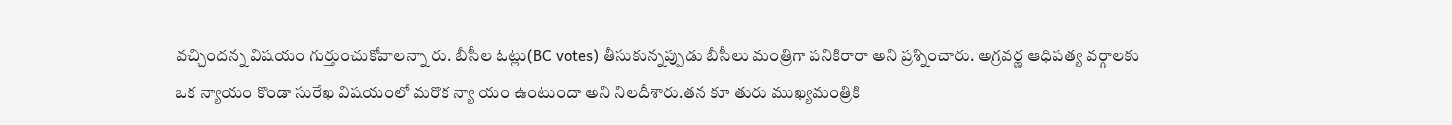వచ్చిందన్న విషయం గుర్తుంచుకోవాలన్నా రు. బీసీల ఓట్లు(BC votes) తీసుకున్నప్పుడు బీసీలు మంత్రిగా పనికిరారా అని ప్రశ్నించారు. అగ్రవర్ణ ఆధిపత్య వర్గాలకు ఒక న్యాయం కొండా సురేఖ విషయంలో మరొక న్యా యం ఉంటుందా అని నిలదీశారు.తన కూ తురు ముఖ్యమంత్రికి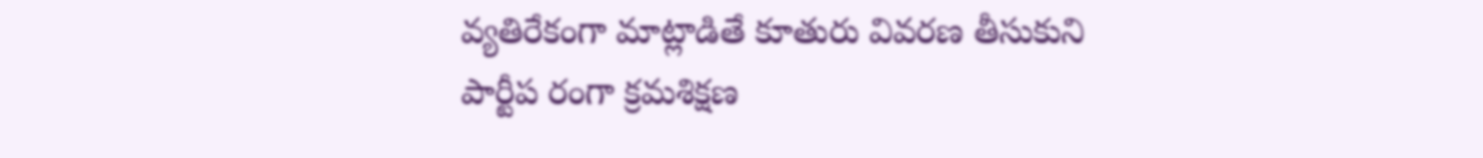వ్యతిరేకంగా మాట్లాడితే కూతురు వివరణ తీసుకుని పార్టీప రంగా క్రమశిక్షణ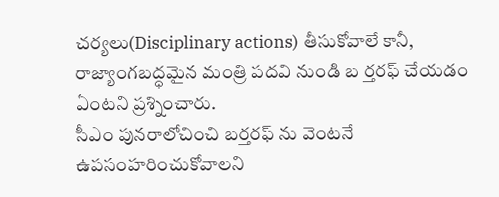చర్యలు(Disciplinary actions) తీసుకోవాలే కానీ, రాజ్యాంగబద్ధమైన మంత్రి పదవి నుండి బ ర్తరఫ్ చేయడం ఏంటని ప్రశ్నించారు.
సీఎం పునరాలోచించి బర్తరఫ్ ను వెంటనే ఉపసంహరించుకోవాలని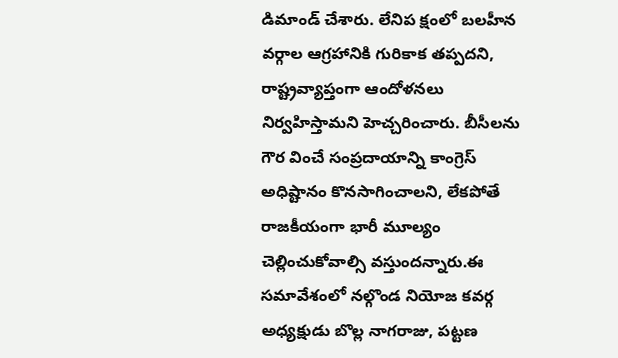డిమాండ్ చేశారు. లేనిప క్షంలో బలహీన వర్గాల ఆగ్రహానికి గురికాక తప్పదని, రాష్ట్రవ్యాప్తంగా ఆందోళనలు నిర్వహిస్తామని హెచ్చరించారు. బీసీలను గౌర వించే సంప్రదాయాన్ని కాంగ్రెస్ అధిష్టానం కొనసాగించాలని, లేకపోతే రాజకీయంగా భారీ మూల్యం చెల్లించుకోవాల్సి వస్తుందన్నారు.ఈ సమావేశంలో నల్గొండ నియోజ కవర్గ అధ్యక్షుడు బొల్ల నాగరాజు, పట్టణ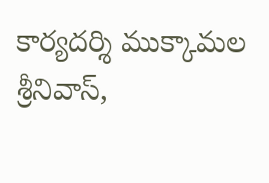కార్యదర్శి ముక్కామల శ్రీనివాస్,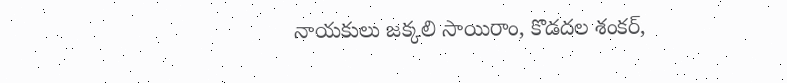నాయకులు జక్కలి సాయిరాం, కొడదల శంకర్,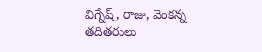విగ్నేష్, రాజు, వెంకన్న తదితరులు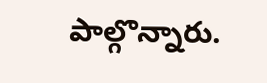పాల్గొన్నారు.